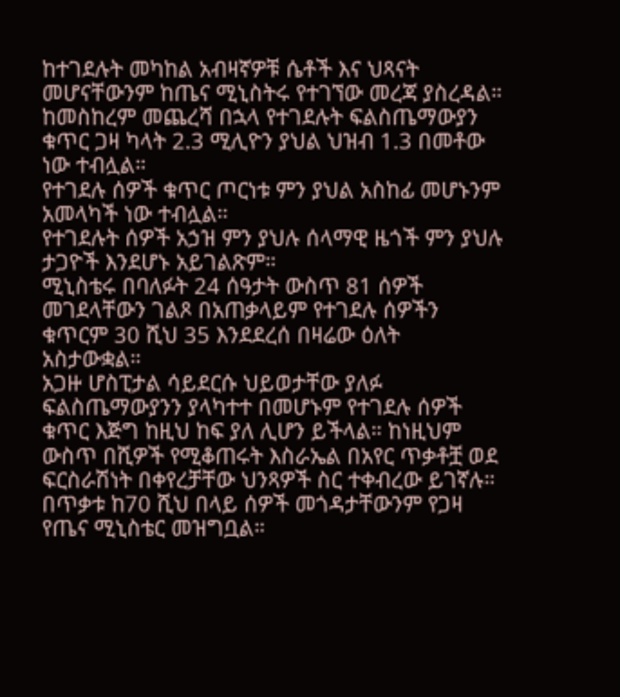ከተገደሉት መካከል አብዛኛዎቹ ሴቶች እና ህጻናት መሆናቸውንም ከጤና ሚኒስትሩ የተገኘው መረጃ ያስረዳል።
ከመስከረም መጨረሻ በኋላ የተገደሉት ፍልስጤማውያን ቁጥር ጋዛ ካላት 2.3 ሚሊዮን ያህል ህዝብ 1.3 በመቶው ነው ተብሏል።
የተገደሉ ሰዎች ቁጥር ጦርነቱ ምን ያህል አስከፊ መሆኑንም አመላካች ነው ተብሏል።
የተገደሉት ሰዎች አኃዝ ምን ያህሉ ሰላማዊ ዜጎች ምን ያህሉ ታጋዮች እንደሆኑ አይገልጽም።
ሚኒስቴሩ በባለፉት 24 ሰዓታት ውስጥ 81 ሰዎች መገደላቸውን ገልጾ በአጠቃላይም የተገደሉ ሰዎችን ቁጥርም 30 ሺህ 35 እንደደረሰ በዛሬው ዕለት አስታውቋል።
አጋዙ ሆስፒታል ሳይደርሱ ህይወታቸው ያለፉ ፍልስጤማውያንን ያላካተተ በመሆኑም የተገደሉ ሰዎች ቁጥር እጅግ ከዚህ ከፍ ያለ ሊሆን ይችላል። ከነዚህም ውስጥ በሺዎች የሚቆጠሩት እስራኤል በአየር ጥቃቶቿ ወደ ፍርስራሽነት በቀየረቻቸው ህንጻዎች ስር ተቀብረው ይገኛሉ።
በጥቃቱ ከ70 ሺህ በላይ ሰዎች መጎዳታቸውንም የጋዛ የጤና ሚኒስቴር መዝግቧል።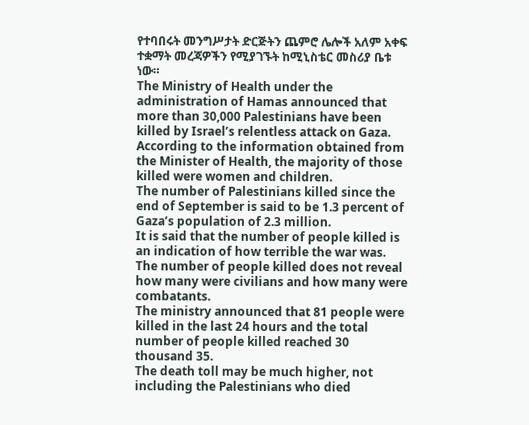የተባበሩት መንግሥታት ድርጅትን ጨምሮ ሌሎች አለም አቀፍ ተቋማት መረጃዎችን የሚያገኙት ከሚኒስቴር መስሪያ ቤቱ ነው።
The Ministry of Health under the administration of Hamas announced that more than 30,000 Palestinians have been killed by Israel’s relentless attack on Gaza.
According to the information obtained from the Minister of Health, the majority of those killed were women and children.
The number of Palestinians killed since the end of September is said to be 1.3 percent of Gaza’s population of 2.3 million.
It is said that the number of people killed is an indication of how terrible the war was.
The number of people killed does not reveal how many were civilians and how many were combatants.
The ministry announced that 81 people were killed in the last 24 hours and the total number of people killed reached 30 thousand 35.
The death toll may be much higher, not including the Palestinians who died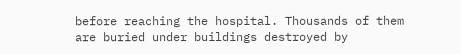before reaching the hospital. Thousands of them are buried under buildings destroyed by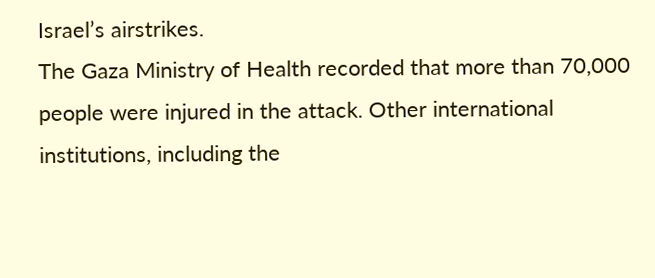Israel’s airstrikes.
The Gaza Ministry of Health recorded that more than 70,000 people were injured in the attack. Other international institutions, including the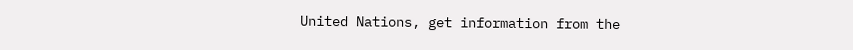United Nations, get information from the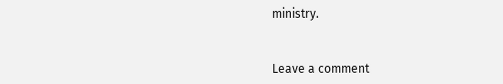ministry.


Leave a comment